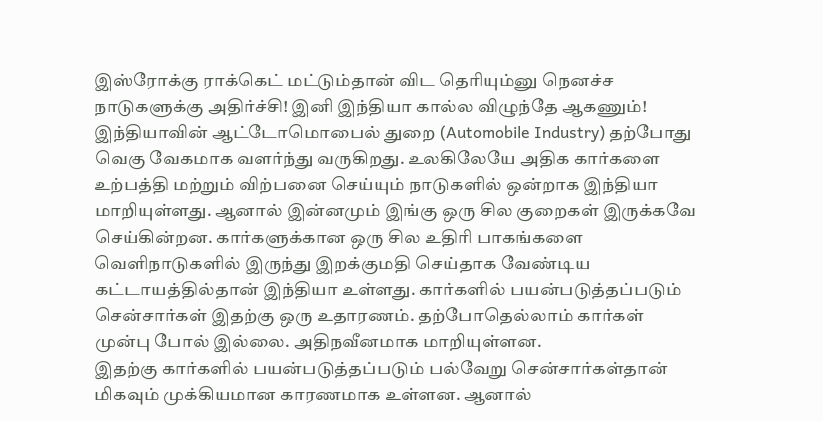இஸ்ரோக்கு ராக்கெட் மட்டும்தான் விட தெரியும்னு நெனச்ச நாடுகளுக்கு அதிர்ச்சி! இனி இந்தியா கால்ல விழுந்தே ஆகணும்!
இந்தியாவின் ஆட்டோமொபைல் துறை (Automobile Industry) தற்போது வெகு வேகமாக வளர்ந்து வருகிறது. உலகிலேயே அதிக கார்களை உற்பத்தி மற்றும் விற்பனை செய்யும் நாடுகளில் ஒன்றாக இந்தியா மாறியுள்ளது. ஆனால் இன்னமும் இங்கு ஒரு சில குறைகள் இருக்கவே செய்கின்றன. கார்களுக்கான ஒரு சில உதிரி பாகங்களை வெளிநாடுகளில் இருந்து இறக்குமதி செய்தாக வேண்டிய கட்டாயத்தில்தான் இந்தியா உள்ளது. கார்களில் பயன்படுத்தப்படும் சென்சார்கள் இதற்கு ஒரு உதாரணம். தற்போதெல்லாம் கார்கள் முன்பு போல் இல்லை. அதிநவீனமாக மாறியுள்ளன.
இதற்கு கார்களில் பயன்படுத்தப்படும் பல்வேறு சென்சார்கள்தான் மிகவும் முக்கியமான காரணமாக உள்ளன. ஆனால்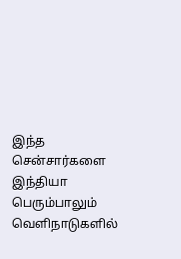இந்த சென்சார்களை இந்தியா பெரும்பாலும் வெளிநாடுகளில்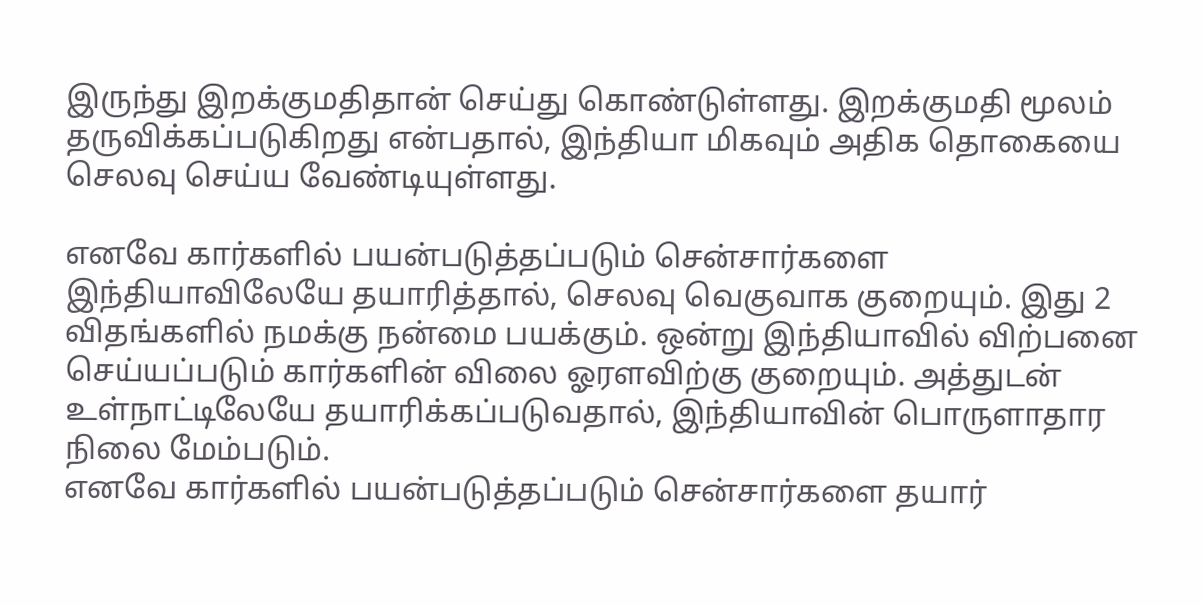இருந்து இறக்குமதிதான் செய்து கொண்டுள்ளது. இறக்குமதி மூலம் தருவிக்கப்படுகிறது என்பதால், இந்தியா மிகவும் அதிக தொகையை செலவு செய்ய வேண்டியுள்ளது.

எனவே கார்களில் பயன்படுத்தப்படும் சென்சார்களை இந்தியாவிலேயே தயாரித்தால், செலவு வெகுவாக குறையும். இது 2 விதங்களில் நமக்கு நன்மை பயக்கும். ஒன்று இந்தியாவில் விற்பனை செய்யப்படும் கார்களின் விலை ஓரளவிற்கு குறையும். அத்துடன் உள்நாட்டிலேயே தயாரிக்கப்படுவதால், இந்தியாவின் பொருளாதார நிலை மேம்படும்.
எனவே கார்களில் பயன்படுத்தப்படும் சென்சார்களை தயார்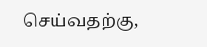செய்வதற்கு,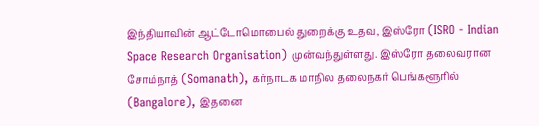இந்தியாவின் ஆட்டோமொபைல் துறைக்கு உதவ, இஸ்ரோ (ISRO - Indian Space Research Organisation) முன்வந்துள்ளது. இஸ்ரோ தலைவரான சோம்நாத் (Somanath), கர்நாடக மாநில தலைநகர் பெங்களூரில் (Bangalore), இதனை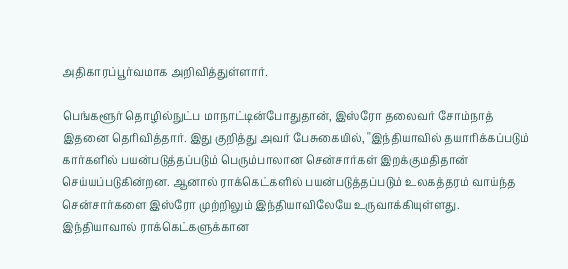அதிகாரப்பூர்வமாக அறிவித்துள்ளார்.

பெங்களூர் தொழில்நுட்ப மாநாட்டின்போதுதான், இஸ்ரோ தலைவர் சோம்நாத் இதனை தெரிவித்தார். இது குறித்து அவர் பேசுகையில், ''இந்தியாவில் தயாரிக்கப்படும் கார்களில் பயன்படுத்தப்படும் பெரும்பாலான சென்சார்கள் இறக்குமதிதான் செய்யப்படுகின்றன. ஆனால் ராக்கெட்களில் பயன்படுத்தப்படும் உலகத்தரம் வாய்ந்த சென்சார்களை இஸ்ரோ முற்றிலும் இந்தியாவிலேயே உருவாக்கியுள்ளது.
இந்தியாவால் ராக்கெட்களுக்கான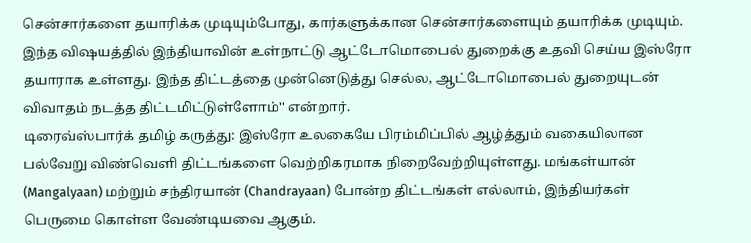சென்சார்களை தயாரிக்க முடியும்போது, கார்களுக்கான சென்சார்களையும் தயாரிக்க முடியும். இந்த விஷயத்தில் இந்தியாவின் உள்நாட்டு ஆட்டோமொபைல் துறைக்கு உதவி செய்ய இஸ்ரோ தயாராக உள்ளது. இந்த திட்டத்தை முன்னெடுத்து செல்ல, ஆட்டோமொபைல் துறையுடன் விவாதம் நடத்த திட்டமிட்டுள்ளோம்'' என்றார்.
டிரைவ்ஸ்பார்க் தமிழ் கருத்து: இஸ்ரோ உலகையே பிரம்மிப்பில் ஆழ்த்தும் வகையிலான பல்வேறு விண்வெளி திட்டங்களை வெற்றிகரமாக நிறைவேற்றியுள்ளது. மங்கள்யான் (Mangalyaan) மற்றும் சந்திரயான் (Chandrayaan) போன்ற திட்டங்கள் எல்லாம், இந்தியர்கள் பெருமை கொள்ள வேண்டியவை ஆகும்.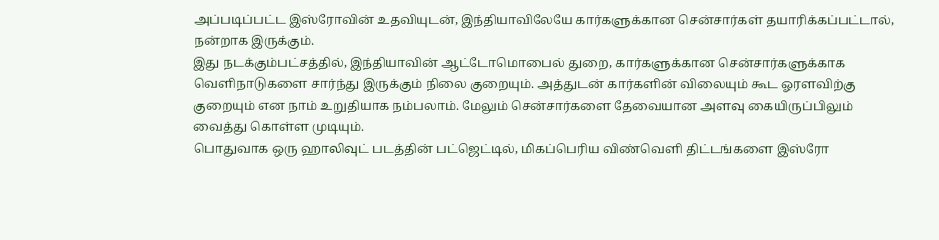அப்படிப்பட்ட இஸ்ரோவின் உதவியுடன், இந்தியாவிலேயே கார்களுக்கான சென்சார்கள் தயாரிக்கப்பட்டால், நன்றாக இருக்கும்.
இது நடக்கும்பட்சத்தில், இந்தியாவின் ஆட்டோமொபைல் துறை, கார்களுக்கான சென்சார்களுக்காக வெளிநாடுகளை சார்ந்து இருக்கும் நிலை குறையும். அத்துடன் கார்களின் விலையும் கூட ஓரளவிற்கு குறையும் என நாம் உறுதியாக நம்பலாம். மேலும் சென்சார்களை தேவையான அளவு கையிருப்பிலும் வைத்து கொள்ள முடியும்.
பொதுவாக ஒரு ஹாலிவுட் படத்தின் பட்ஜெட்டில், மிகப்பெரிய விண்வெளி திட்டங்களை இஸ்ரோ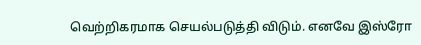வெற்றிகரமாக செயல்படுத்தி விடும். எனவே இஸ்ரோ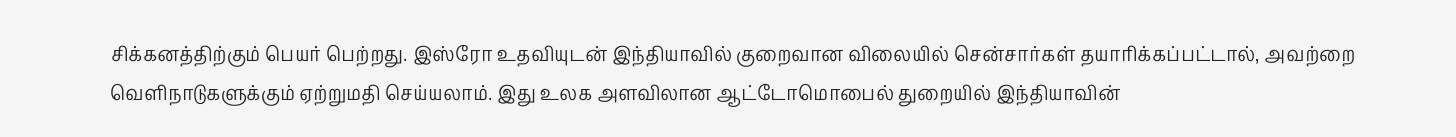சிக்கனத்திற்கும் பெயர் பெற்றது. இஸ்ரோ உதவியுடன் இந்தியாவில் குறைவான விலையில் சென்சார்கள் தயாரிக்கப்பட்டால், அவற்றை வெளிநாடுகளுக்கும் ஏற்றுமதி செய்யலாம். இது உலக அளவிலான ஆட்டோமொபைல் துறையில் இந்தியாவின்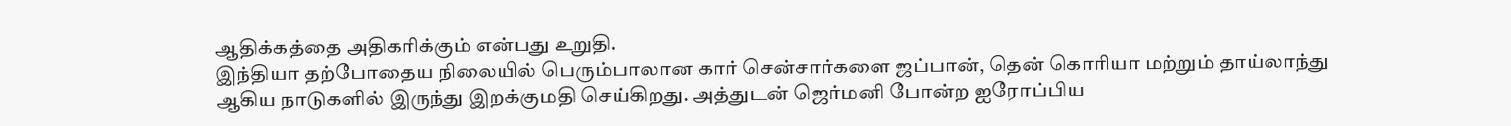ஆதிக்கத்தை அதிகரிக்கும் என்பது உறுதி.
இந்தியா தற்போதைய நிலையில் பெரும்பாலான கார் சென்சார்களை ஜப்பான், தென் கொரியா மற்றும் தாய்லாந்து ஆகிய நாடுகளில் இருந்து இறக்குமதி செய்கிறது. அத்துடன் ஜெர்மனி போன்ற ஐரோப்பிய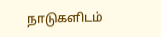நாடுகளிடம்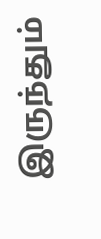இருந்தும்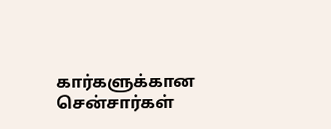கார்களுக்கான சென்சார்கள்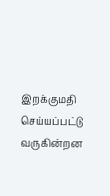இறக்குமதி செய்யப்பட்டு வருகின்றன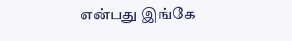என்பது இங்கே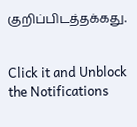குறிப்பிடத்தக்கது.


Click it and Unblock the Notifications